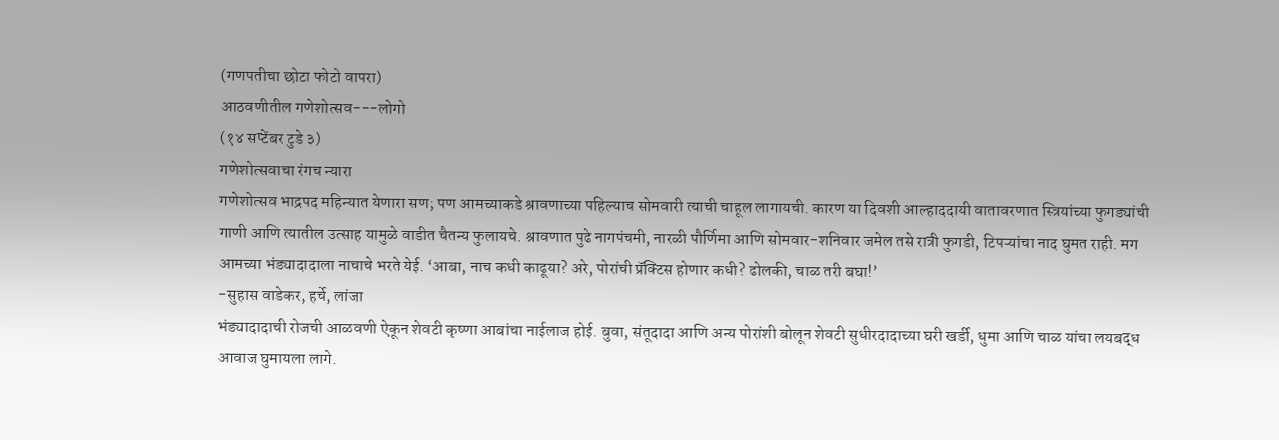(गणपतीचा छोटा फोटो वापरा)
आठवणीतील गणेशोत्सव---लोगो
(१४ सप्टेंबर टुडे ३)
गणेशोत्सवाचा रंगच न्यारा
गणेशोत्सव भाद्रपद महिन्यात येणारा सण; पण आमच्याकडे श्रावणाच्या पहिल्याच सोमवारी त्याची चाहूल लागायची. कारण या दिवशी आल्हाददायी वातावरणात स्त्रियांच्या फुगड्यांची गाणी आणि त्यातील उत्साह यामुळे वाडीत चैतन्य फुलायचे. श्रावणात पुढे नागपंचमी, नारळी पौर्णिमा आणि सोमवार-शनिवार जमेल तसे रात्री फुगडी, टिपऱ्यांचा नाद घुमत राही. मग आमच्या भंड्यादादाला नाचाचे भरते येई. ‘आबा, नाच कधी काढूया? अरे, पोरांची प्रॅक्टिस होणार कधी? ढोलकी, चाळ तरी बघा!’
-सुहास वाडेकर, हर्चे, लांजा
भंड्यादादाची रोजची आळवणी ऐकून शेवटी कृष्णा आबांचा नाईलाज होई. बुवा, संतूदादा आणि अन्य पोरांशी बोलून शेवटी सुधीरदादाच्या घरी खर्डी, धुमा आणि चाळ यांचा लयबद्ध आवाज घुमायला लागे.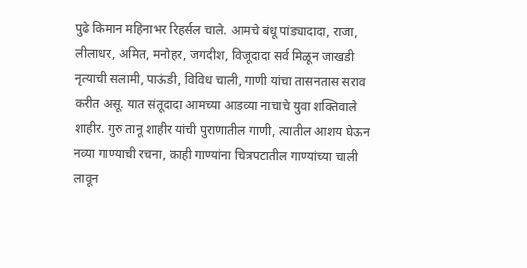पुढे किमान महिनाभर रिहर्सल चाले. आमचे बंधू पांड्यादादा, राजा, लीलाधर, अमित, मनोहर, जगदीश, विजूदादा सर्व मिळून जाखडी नृत्याची सलामी, पाऊंडी, विविध चाली, गाणी यांचा तासनतास सराव करीत असू. यात संतूदादा आमच्या आडव्या नाचाचे युवा शक्तिवाले शाहीर. गुरु तानू शाहीर यांची पुराणातील गाणी, त्यातील आशय घेऊन नव्या गाण्याची रचना, काही गाण्यांना चित्रपटातील गाण्यांच्या चाली लावून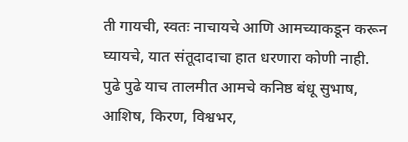ती गायची, स्वतः नाचायचे आणि आमच्याकडून करून घ्यायचे, यात संतूदादाचा हात धरणारा कोणी नाही.
पुढे पुढे याच तालमीत आमचे कनिष्ठ बंधू सुभाष, आशिष, किरण, विश्वभर,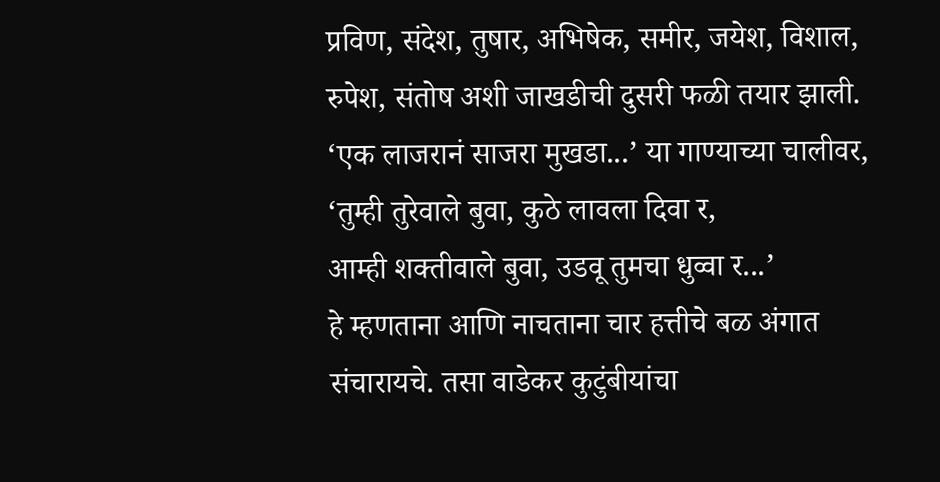प्रविण, संदेश, तुषार, अभिषेक, समीर, जयेश, विशाल, रुपेश, संतोष अशी जाखडीची दुसरी फळी तयार झाली.
‘एक लाजरानं साजरा मुखडा...’ या गाण्याच्या चालीवर,
‘तुम्ही तुरेवाले बुवा, कुठे लावला दिवा र,
आम्ही शक्तीवाले बुवा, उडवू तुमचा धुव्वा र...’
हे म्हणताना आणि नाचताना चार हत्तीचे बळ अंगात संचारायचे. तसा वाडेकर कुटुंबीयांचा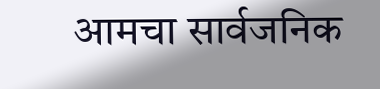आमचा सार्वजनिक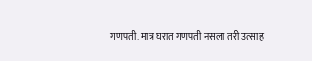गणपती. मात्र घरात गणपती नसला तरी उत्साह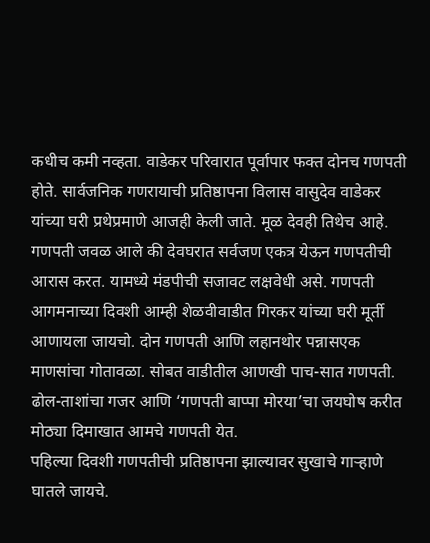कधीच कमी नव्हता. वाडेकर परिवारात पूर्वापार फक्त दोनच गणपती होते. सार्वजनिक गणरायाची प्रतिष्ठापना विलास वासुदेव वाडेकर यांच्या घरी प्रथेप्रमाणे आजही केली जाते. मूळ देवही तिथेच आहे. गणपती जवळ आले की देवघरात सर्वजण एकत्र येऊन गणपतीची आरास करत. यामध्ये मंडपीची सजावट लक्षवेधी असे. गणपती आगमनाच्या दिवशी आम्ही शेळवीवाडीत गिरकर यांच्या घरी मूर्ती आणायला जायचो. दोन गणपती आणि लहानथोर पन्नासएक माणसांचा गोतावळा. सोबत वाडीतील आणखी पाच-सात गणपती. ढोल-ताशांचा गजर आणि ‘गणपती बाप्पा मोरया’चा जयघोष करीत मोठ्या दिमाखात आमचे गणपती येत.
पहिल्या दिवशी गणपतीची प्रतिष्ठापना झाल्यावर सुखाचे गाऱ्हाणे घातले जायचे.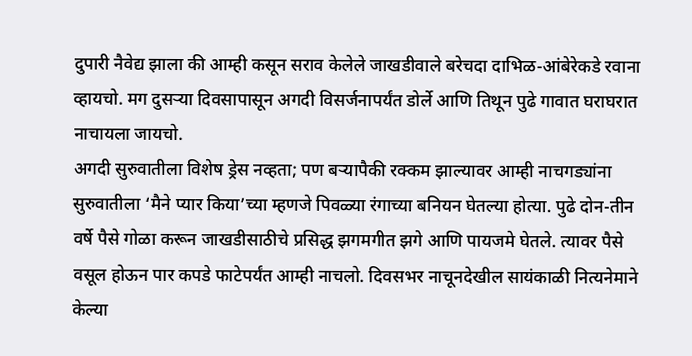दुपारी नैवेद्य झाला की आम्ही कसून सराव केलेले जाखडीवाले बरेचदा दाभिळ-आंबेरेकडे रवाना व्हायचो. मग दुसऱ्या दिवसापासून अगदी विसर्जनापर्यंत डोर्ले आणि तिथून पुढे गावात घराघरात नाचायला जायचो.
अगदी सुरुवातीला विशेष ड्रेस नव्हता; पण बऱ्यापैकी रक्कम झाल्यावर आम्ही नाचगड्यांना सुरुवातीला ‘मैने प्यार किया’च्या म्हणजे पिवळ्या रंगाच्या बनियन घेतल्या होत्या. पुढे दोन-तीन वर्षे पैसे गोळा करून जाखडीसाठीचे प्रसिद्ध झगमगीत झगे आणि पायजमे घेतले. त्यावर पैसे वसूल होऊन पार कपडे फाटेपर्यंत आम्ही नाचलो. दिवसभर नाचूनदेखील सायंकाळी नित्यनेमाने केल्या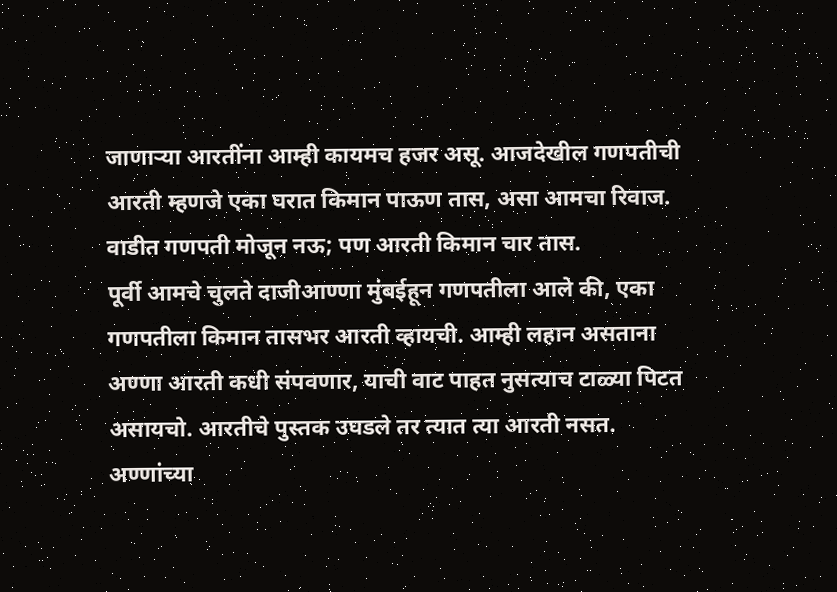जाणाऱ्या आरतींना आम्ही कायमच हजर असू. आजदेखील गणपतीची आरती म्हणजे एका घरात किमान पाऊण तास, असा आमचा रिवाज. वाडीत गणपती मोजून नऊ; पण आरती किमान चार तास.
पूर्वी आमचे चुलते दाजीआण्णा मुंबईहून गणपतीला आले की, एका गणपतीला किमान तासभर आरती व्हायची. आम्ही लहान असताना अण्णा आरती कधी संपवणार, याची वाट पाहत नुसत्याच टाळ्या पिटत असायचो. आरतीचे पुस्तक उघडले तर त्यात त्या आरती नसत. अण्णांच्या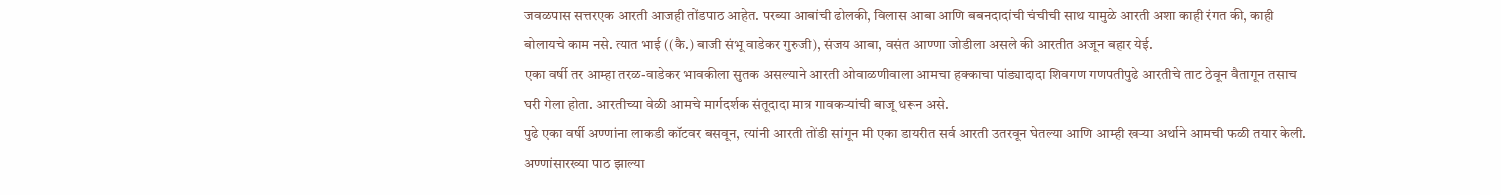जवळपास सत्तरएक आरती आजही तोंडपाठ आहेत. परब्या आबांची ढोलकी, विलास आबा आणि बबनदादांची चंचीची साथ यामुळे आरती अशा काही रंगत की, काही बोलायचे काम नसे. त्यात भाई ((कै.) बाजी संभू वाडेकर गुरुजी), संजय आबा, वसंत आण्णा जोडीला असले की आरतीत अजून बहार येई.
एका वर्षी तर आम्हा तरळ-वाडेकर भावकीला सुतक असल्याने आरती ओवाळणीवाला आमचा हक्काचा पांड्यादादा शिवगण गणपतीपुढे आरतीचे ताट ठेवून वैतागून तसाच घरी गेला होता. आरतीच्या वेळी आमचे मार्गदर्शक संतूदादा मात्र गावकऱ्यांची बाजू धरून असे.
पुढे एका वर्षी अण्णांना लाकडी कॉटवर बसवून, त्यांनी आरती तोंडी सांगून मी एका डायरीत सर्व आरती उतरवून घेतल्या आणि आम्ही खऱ्या अर्थाने आमची फळी तयार केली. अण्णांसारख्या पाठ झाल्या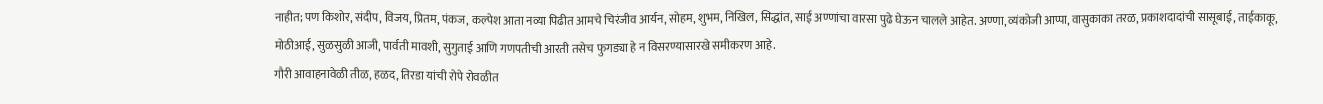नाहीत; पण किशोर, संदीप, विजय, प्रितम, पंकज, कल्पेश आता नव्या पिढीत आमचे चिरंजीव आर्यन, सोहम, शुभम, निखिल, सिद्धांत, साई अण्णांचा वारसा पुढे घेऊन चालले आहेत. अण्णा, व्यंकोजी आप्पा, वासुकाका तरळ, प्रकाशदादांची सासूबाई, ताईकाकू, मोठीआई, सुळसुळी आजी, पार्वती मावशी, सुगुताई आणि गणपतीची आरती तसेच फुगड्या हे न विसरण्यासारखे समीकरण आहे.
गौरी आवाहनावेळी तीळ, हळद, तिरडा यांची रोपे रोवळीत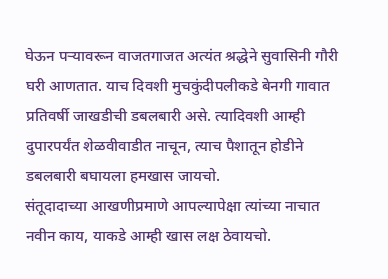घेऊन पऱ्यावरून वाजतगाजत अत्यंत श्रद्धेने सुवासिनी गौरी घरी आणतात. याच दिवशी मुचकुंदीपलीकडे बेनगी गावात प्रतिवर्षी जाखडीची डबलबारी असे. त्यादिवशी आम्ही दुपारपर्यंत शेळवीवाडीत नाचून, त्याच पैशातून होडीने डबलबारी बघायला हमखास जायचो.
संतूदादाच्या आखणीप्रमाणे आपल्यापेक्षा त्यांच्या नाचात नवीन काय, याकडे आम्ही खास लक्ष ठेवायचो.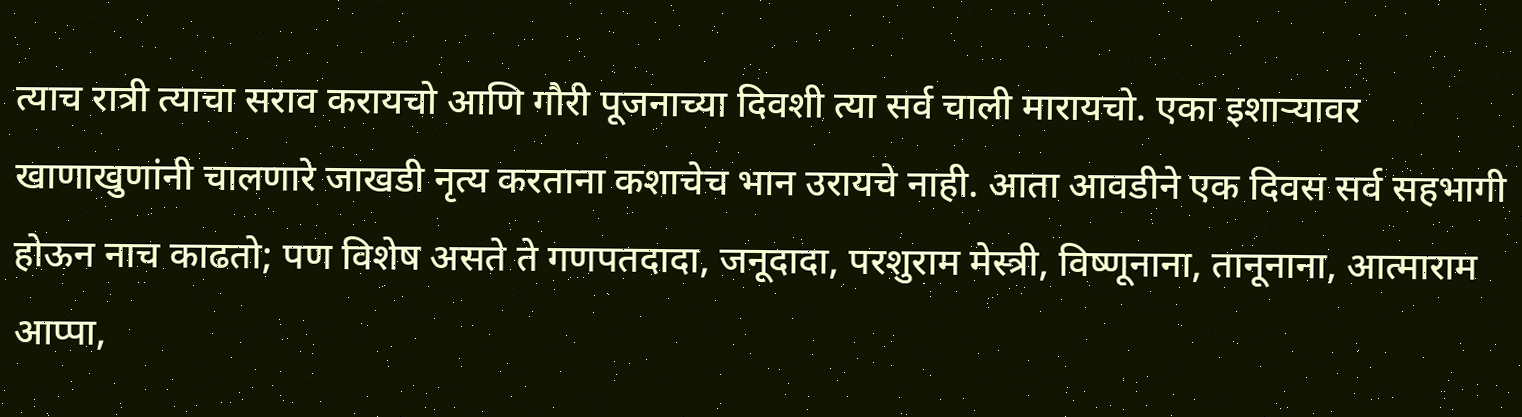त्याच रात्री त्याचा सराव करायचो आणि गौरी पूजनाच्या दिवशी त्या सर्व चाली मारायचो. एका इशाऱ्यावर खाणाखुणांनी चालणारे जाखडी नृत्य करताना कशाचेच भान उरायचे नाही. आता आवडीने एक दिवस सर्व सहभागी होऊन नाच काढतो; पण विशेष असते ते गणपतदादा, जनूदादा, परशुराम मेस्त्री, विष्णूनाना, तानूनाना, आत्माराम आप्पा,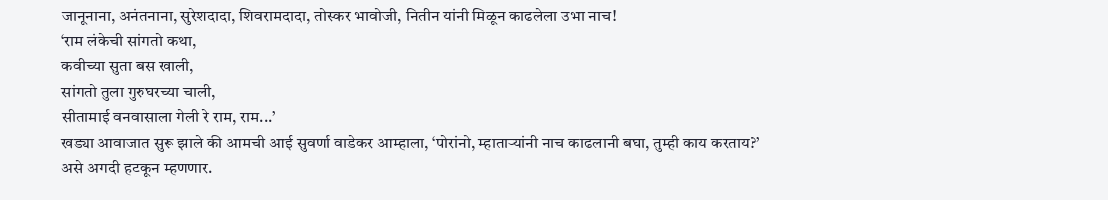जानूनाना, अनंतनाना, सुरेशदादा, शिवरामदादा, तोस्कर भावोजी, नितीन यांनी मिळून काढलेला उभा नाच!
‘राम लंकेची सांगतो कथा,
कवीच्या सुता बस खाली,
सांगतो तुला गुरुघरच्या चाली,
सीतामाई वनवासाला गेली रे राम, राम...’
खड्या आवाजात सुरू झाले की आमची आई सुवर्णा वाडेकर आम्हाला, ‘पोरांनो, म्हाताऱ्यांनी नाच काढलानी बघा, तुम्ही काय करताय?’ असे अगदी हटकून म्हणणार.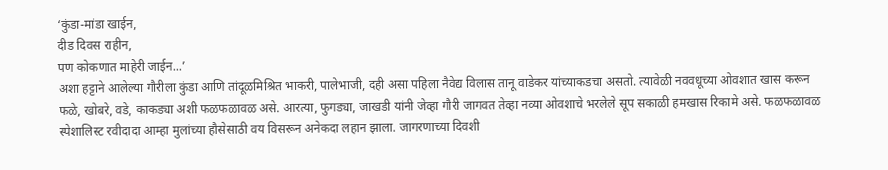‘कुंडा-मांडा खाईन,
दीड दिवस राहीन,
पण कोकणात माहेरी जाईन...’
अशा हट्टाने आलेल्या गौरीला कुंडा आणि तांदूळमिश्रित भाकरी, पालेभाजी, दही असा पहिला नैवेद्य विलास तानू वाडेकर यांच्याकडचा असतो. त्यावेळी नववधूच्या ओवशात खास करून फळे, खोबरे, वडे, काकड्या अशी फळफळावळ असे. आरत्या, फुगड्या, जाखडी यांनी जेव्हा गौरी जागवत तेव्हा नव्या ओवशाचे भरलेले सूप सकाळी हमखास रिकामे असे. फळफळावळ स्पेशालिस्ट रवीदादा आम्हा मुलांच्या हौसेसाठी वय विसरून अनेकदा लहान झाला. जागरणाच्या दिवशी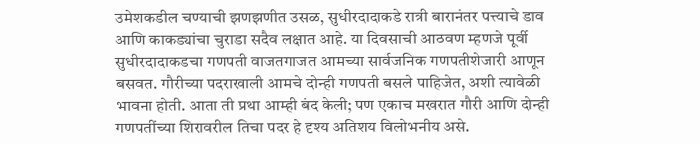उमेशकडील चण्याची झणझणीत उसळ, सुधीरदादाकडे रात्री बारानंतर पत्त्याचे डाव आणि काकड्यांचा चुराडा सदैव लक्षात आहे. या दिवसाची आठवण म्हणजे पूर्वी सुधीरदादाकडचा गणपती वाजतगाजत आमच्या सार्वजनिक गणपतीशेजारी आणून बसवत. गौरीच्या पदराखाली आमचे दोन्ही गणपती बसले पाहिजेत, अशी त्यावेळी भावना होती. आता ती प्रथा आम्ही बंद केली; पण एकाच मखरात गौरी आणि दोन्ही गणपतींच्या शिरावरील तिचा पदर हे दृश्य अतिशय विलोभनीय असे.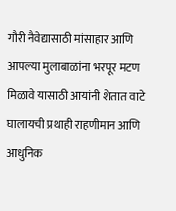गौरी नैवेद्यासाठी मांसाहार आणि आपल्या मुलाबाळांना भरपूर मटण मिळावे यासाठी आयांनी शेतात वाटे घालायची प्रथाही राहणीमान आणि आधुनिक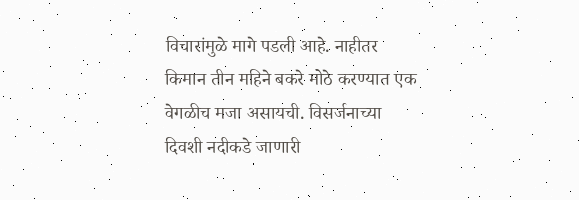विचारांमुळे मागे पडली आहे. नाहीतर किमान तीन महिने बकरे मोठे करण्यात एक वेगळीच मजा असायची. विसर्जनाच्या दिवशी नदीकडे जाणारी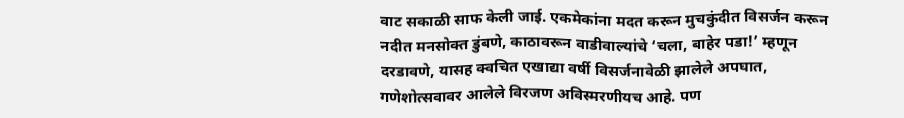वाट सकाळी साफ केली जाई. एकमेकांना मदत करून मुचकुंदीत विसर्जन करून नदीत मनसोक्त डुंबणे, काठावरून वाडीवाल्यांचे ‘चला, बाहेर पडा!’ म्हणून दरडावणे, यासह क्वचित एखाद्या वर्षी विसर्जनावेळी झालेले अपघात, गणेशोत्सवावर आलेले विरजण अविस्मरणीयच आहे. पण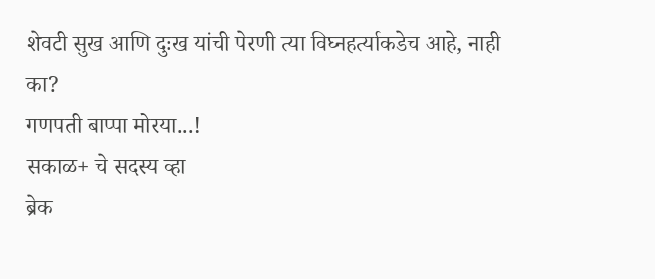शेवटी सुख आणि दुःख यांची पेरणी त्या विघ्नहर्त्याकडेच आहे, नाही का?
गणपती बाप्पा मोरया...!
सकाळ+ चे सदस्य व्हा
ब्रेक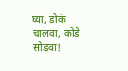घ्या, डोकं चालवा, कोडे सोडवा!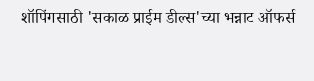शॉपिंगसाठी 'सकाळ प्राईम डील्स'च्या भन्नाट ऑफर्स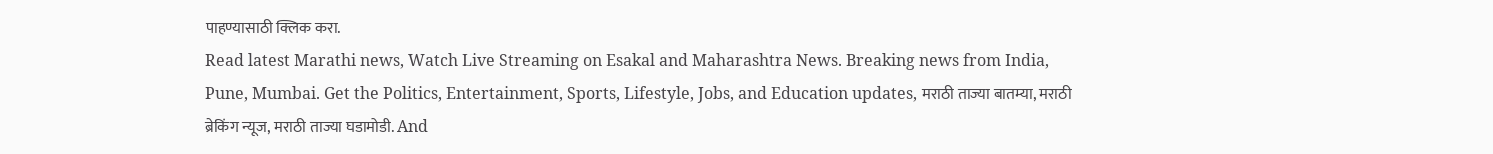पाहण्यासाठी क्लिक करा.
Read latest Marathi news, Watch Live Streaming on Esakal and Maharashtra News. Breaking news from India, Pune, Mumbai. Get the Politics, Entertainment, Sports, Lifestyle, Jobs, and Education updates, मराठी ताज्या बातम्या, मराठी ब्रेकिंग न्यूज, मराठी ताज्या घडामोडी. And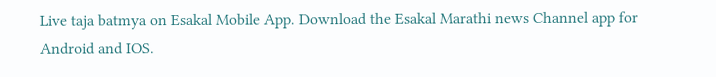Live taja batmya on Esakal Mobile App. Download the Esakal Marathi news Channel app for Android and IOS.